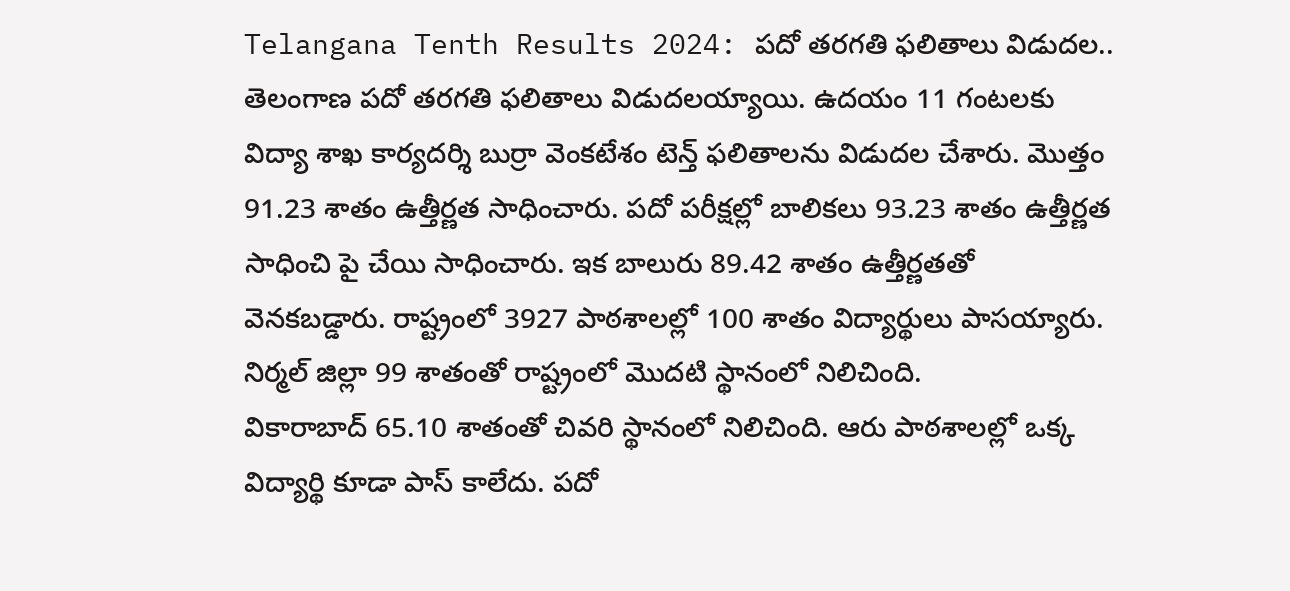Telangana Tenth Results 2024: పదో తరగతి ఫలితాలు విడుదల..
తెలంగాణ పదో తరగతి ఫలితాలు విడుదలయ్యాయి. ఉదయం 11 గంటలకు విద్యా శాఖ కార్యదర్శి బుర్రా వెంకటేశం టెన్త్ ఫలితాలను విడుదల చేశారు. మొత్తం 91.23 శాతం ఉత్తీర్ణత సాధించారు. పదో పరీక్షల్లో బాలికలు 93.23 శాతం ఉత్తీర్ణత సాధించి పై చేయి సాధించారు. ఇక బాలురు 89.42 శాతం ఉత్తీర్ణతతో వెనకబడ్డారు. రాష్ట్రంలో 3927 పాఠశాలల్లో 100 శాతం విద్యార్థులు పాసయ్యారు. నిర్మల్ జిల్లా 99 శాతంతో రాష్ట్రంలో మొదటి స్థానంలో నిలిచింది.
వికారాబాద్ 65.10 శాతంతో చివరి స్థానంలో నిలిచింది. ఆరు పాఠశాలల్లో ఒక్క విద్యార్థి కూడా పాస్ కాలేదు. పదో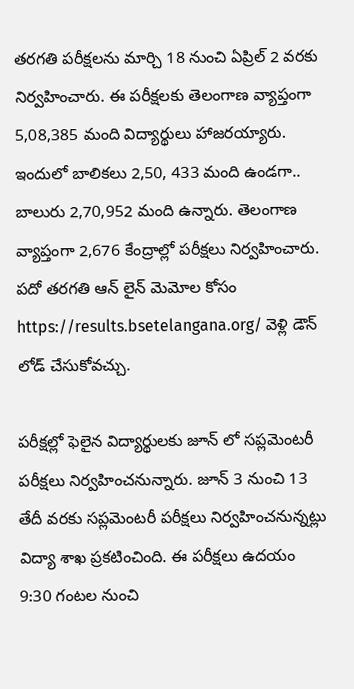తరగతి పరీక్షలను మార్చి 18 నుంచి ఏప్రిల్ 2 వరకు నిర్వహించారు. ఈ పరీక్షలకు తెలంగాణ వ్యాప్తంగా 5,08,385 మంది విద్యార్థులు హాజరయ్యారు. ఇందులో బాలికలు 2,50, 433 మంది ఉండగా.. బాలురు 2,70,952 మంది ఉన్నారు. తెలంగాణ వ్యాప్తంగా 2,676 కేంద్రాల్లో పరీక్షలు నిర్వహించారు. పదో తరగతి ఆన్ లైన్ మెమోల కోసం https://results.bsetelangana.org/ వెళ్లి డౌన్ లోడ్ చేసుకోవచ్చు.

పరీక్షల్లో ఫెలైన విద్యార్థులకు జూన్ లో సప్లమెంటరీ పరీక్షలు నిర్వహించనున్నారు. జూన్ 3 నుంచి 13 తేదీ వరకు సప్లమెంటరీ పరీక్షలు నిర్వహించనున్నట్లు విద్యా శాఖ ప్రకటించింది. ఈ పరీక్షలు ఉదయం 9:30 గంటల నుంచి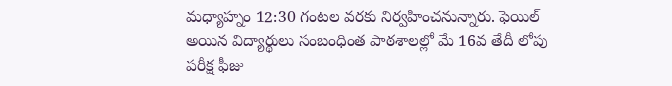మధ్యాహ్నం 12:30 గంటల వరకు నిర్వహించనున్నారు. ఫెయిల్ అయిన విద్యార్థులు సంబంధింత పాఠశాలల్లో మే 16వ తేదీ లోపు పరీక్ష ఫీజు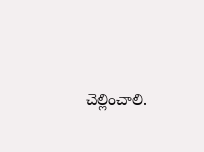చెల్లించాలి.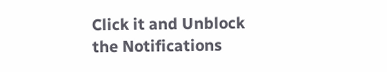Click it and Unblock the Notifications